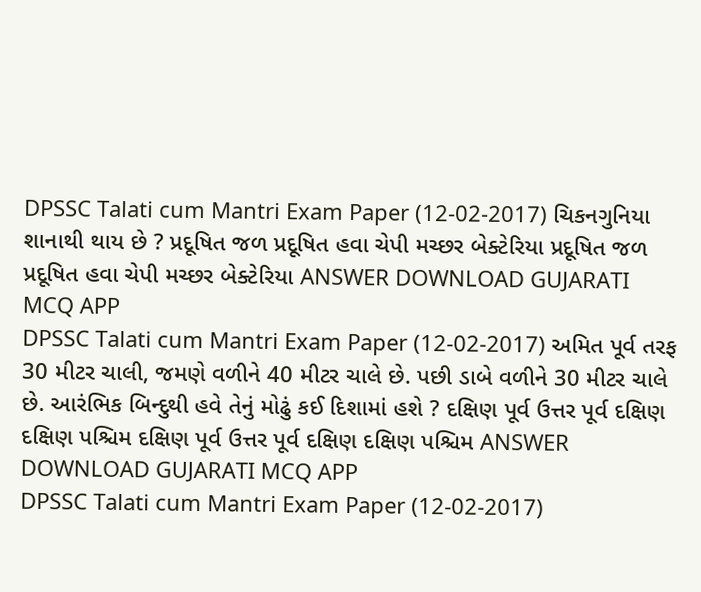DPSSC Talati cum Mantri Exam Paper (12-02-2017) ચિકનગુનિયા શાનાથી થાય છે ? પ્રદૂષિત જળ પ્રદૂષિત હવા ચેપી મચ્છર બેક્ટેરિયા પ્રદૂષિત જળ પ્રદૂષિત હવા ચેપી મચ્છર બેક્ટેરિયા ANSWER DOWNLOAD GUJARATI MCQ APP
DPSSC Talati cum Mantri Exam Paper (12-02-2017) અમિત પૂર્વ તરફ 30 મીટર ચાલી, જમણે વળીને 40 મીટર ચાલે છે. પછી ડાબે વળીને 30 મીટર ચાલે છે. આરંભિક બિન્દુથી હવે તેનું મોઢું કઈ દિશામાં હશે ? દક્ષિણ પૂર્વ ઉત્તર પૂર્વ દક્ષિણ દક્ષિણ પશ્ચિમ દક્ષિણ પૂર્વ ઉત્તર પૂર્વ દક્ષિણ દક્ષિણ પશ્ચિમ ANSWER DOWNLOAD GUJARATI MCQ APP
DPSSC Talati cum Mantri Exam Paper (12-02-2017)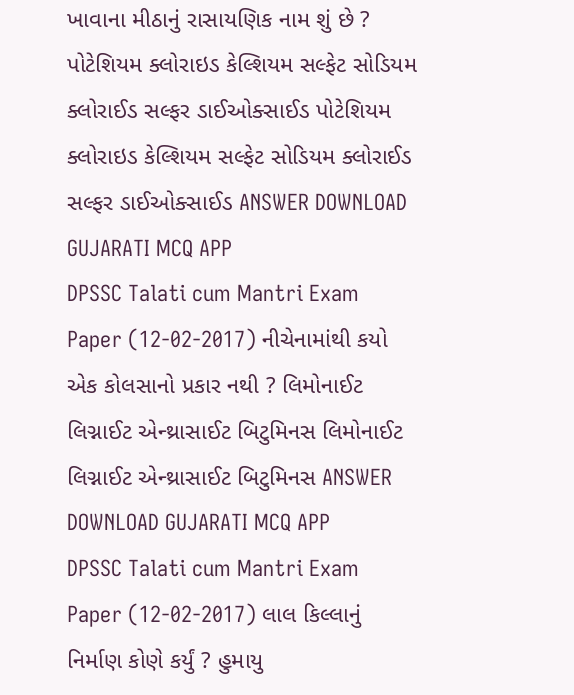ખાવાના મીઠાનું રાસાયણિક નામ શું છે ? પોટેશિયમ ક્લોરાઇડ કેલ્શિયમ સલ્ફેટ સોડિયમ ક્લોરાઈડ સલ્ફર ડાઈઓક્સાઈડ પોટેશિયમ ક્લોરાઇડ કેલ્શિયમ સલ્ફેટ સોડિયમ ક્લોરાઈડ સલ્ફર ડાઈઓક્સાઈડ ANSWER DOWNLOAD GUJARATI MCQ APP
DPSSC Talati cum Mantri Exam Paper (12-02-2017) નીચેનામાંથી કયો એક કોલસાનો પ્રકાર નથી ? લિમોનાઈટ લિગ્નાઈટ એન્થ્રાસાઈટ બિટુમિનસ લિમોનાઈટ લિગ્નાઈટ એન્થ્રાસાઈટ બિટુમિનસ ANSWER DOWNLOAD GUJARATI MCQ APP
DPSSC Talati cum Mantri Exam Paper (12-02-2017) લાલ કિલ્લાનું નિર્માણ કોણે કર્યું ? હુમાયુ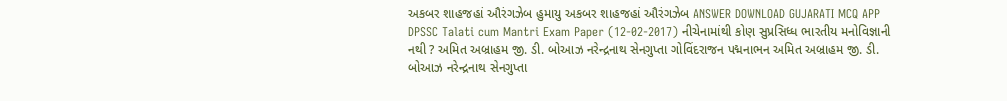અકબર શાહજહાં ઔરંગઝેબ હુમાયુ અકબર શાહજહાં ઔરંગઝેબ ANSWER DOWNLOAD GUJARATI MCQ APP
DPSSC Talati cum Mantri Exam Paper (12-02-2017) નીચેનામાંથી કોણ સુપ્રસિધ્ધ ભારતીય મનોવિજ્ઞાની નથી ? અમિત અબ્રાહમ જી. ડી. બોઆઝ નરેન્દ્રનાથ સેનગુપ્તા ગોવિંદરાજન પદ્મનાભન અમિત અબ્રાહમ જી. ડી. બોઆઝ નરેન્દ્રનાથ સેનગુપ્તા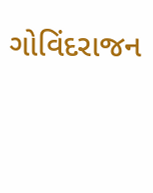ગોવિંદરાજન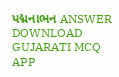પદ્મનાભન ANSWER DOWNLOAD GUJARATI MCQ APP